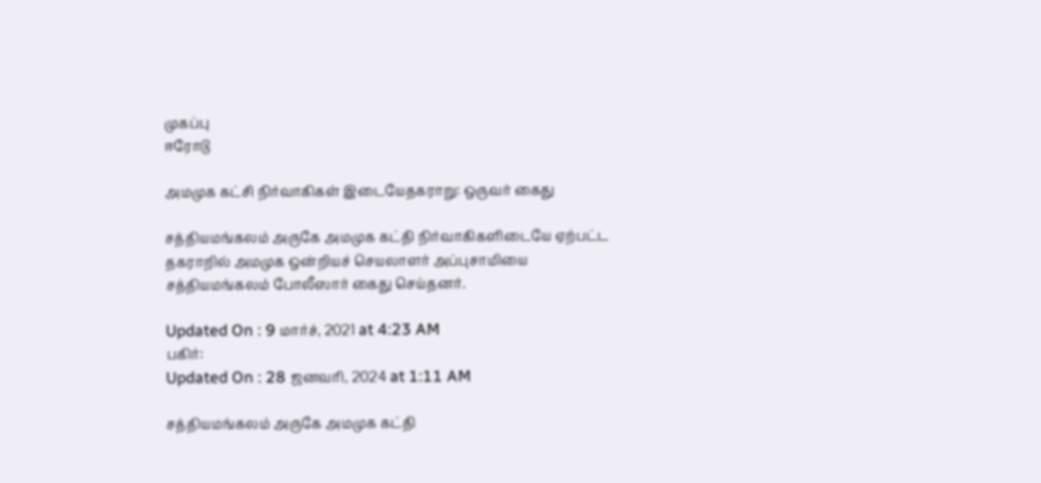முகப்பு
ஈரோடு

அமமுக கட்சி நிர்வாகிகள் இடையேதகராறு: ஒருவர் கைது

சத்தியமங்கலம் அருகே அமமுக கட்தி நிர்வாகிகளிடையே ஏற்பட்ட தகராறில் அமமுக ஒன்றியச் செயலாளர் அப்புசாமியை சத்தியமங்கலம் போலீஸார் கைது செய்தனர்.

Updated On : 9 மார்ச், 2021 at 4:23 AM
பகிர்:
Updated On : 28 ஜனவரி, 2024 at 1:11 AM

சத்தியமங்கலம் அருகே அமமுக கட்தி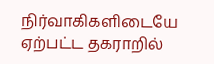நிர்வாகிகளிடையே ஏற்பட்ட தகராறில்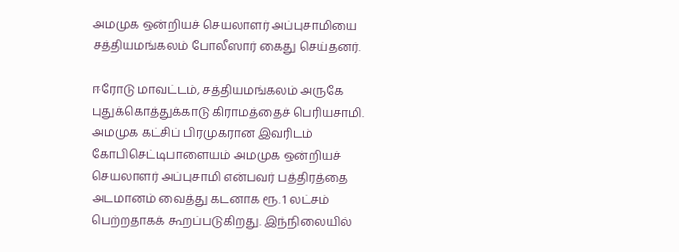அமமுக ஒன்றியச் செயலாளர் அப்புசாமியை சத்தியமங்கலம் போலீஸார் கைது செய்தனர்.

ஈரோடு மாவட்டம், சத்தியமங்கலம் அருகே புதுக்கொத்துக்காடு கிராமத்தைச் பெரியசாமி. அமமுக கட்சிப் பிரமுகரான இவரிடம் கோபிசெட்டிபாளையம் அமமுக ஒன்றியச் செயலாளர் அப்புசாமி என்பவர் பத்திரத்தை அடமானம் வைத்து கடனாக ரூ. 1 லட்சம் பெற்றதாகக் கூறப்படுகிறது. இந்நிலையில்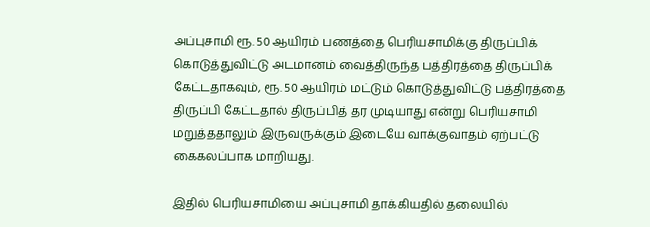அப்புசாமி ரூ. 50 ஆயிரம் பணத்தை பெரியசாமிக்கு திருப்பிக் கொடுத்துவிட்டு அடமானம் வைத்திருந்த பத்திரத்தை திருப்பிக் கேட்டதாகவும், ரூ. 50 ஆயிரம் மட்டும் கொடுத்துவிட்டு பத்திரத்தை திருப்பி கேட்டதால் திருப்பித் தர முடியாது என்று பெரியசாமி மறுத்ததாலும் இருவருக்கும் இடையே வாக்குவாதம் ஏற்பட்டு கைகலப்பாக மாறியது.

இதில் பெரியசாமியை அப்புசாமி தாக்கியதில் தலையில்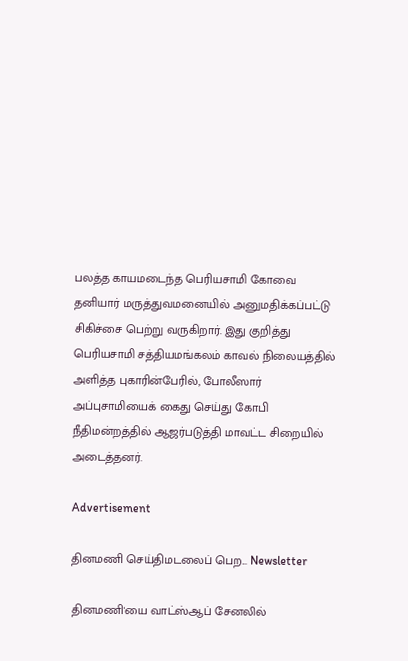பலத்த காயமடைந்த பெரியசாமி கோவை தனியார் மருத்துவமனையில் அனுமதிக்கப்பட்டு சிகிச்சை பெற்று வருகிறார். இது குறித்து பெரியசாமி சத்தியமங்கலம் காவல் நிலையத்தில் அளித்த புகாரின்பேரில், போலீஸார் அப்புசாமியைக் கைது செய்து கோபி நீதிமன்றத்தில் ஆஜர்படுத்தி மாவட்ட சிறையில் அடைத்தனர்.

Advertisement

தினமணி செய்திமடலைப் பெற... Newsletter

தினமணி'யை வாட்ஸ்ஆப் சேனலில்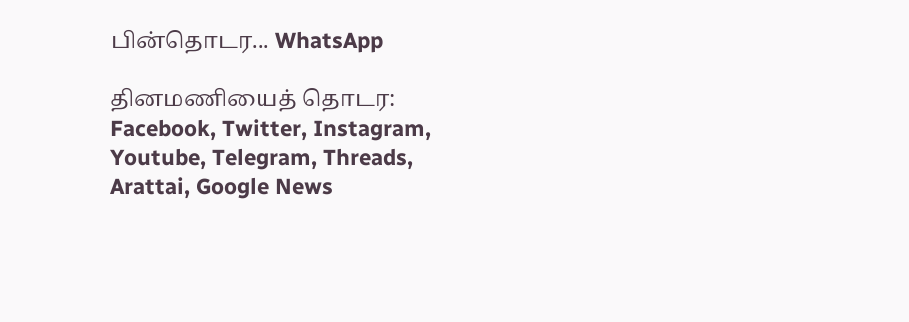பின்தொடர... WhatsApp

தினமணியைத் தொடர: Facebook, Twitter, Instagram, Youtube, Telegram, Threads, Arattai, Google News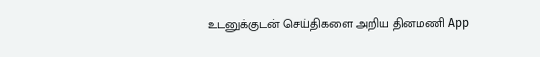உடனுக்குடன் செய்திகளை அறிய தினமணி App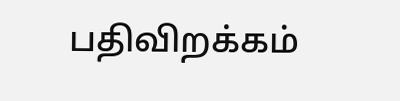பதிவிறக்கம்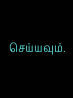செய்யவும்.